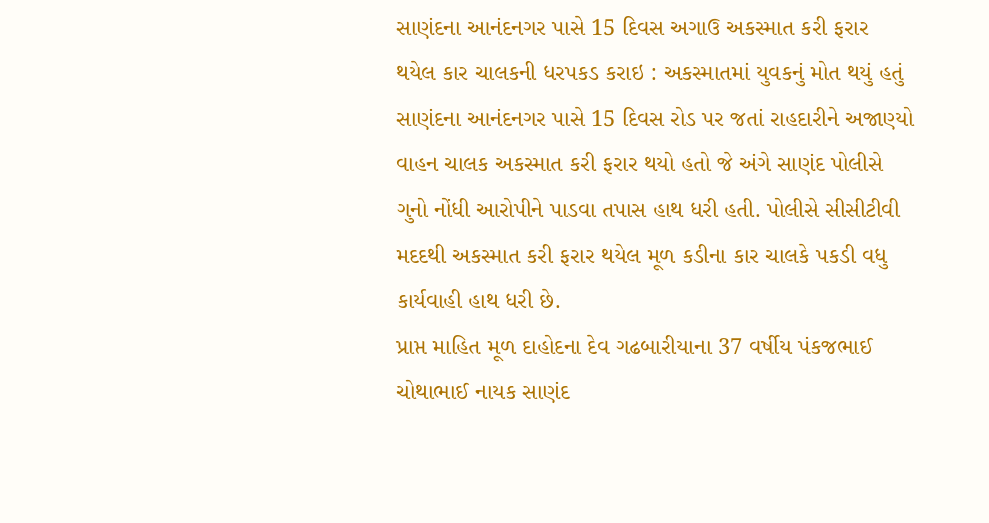સાણંદના આનંદનગર પાસે 15 દિવસ અગાઉ અકસ્માત કરી ફરાર થયેલ કાર ચાલકની ધરપકડ કરાઇ : અકસ્માતમાં યુવકનું મોત થયું હતું
સાણંદના આનંદનગર પાસે 15 દિવસ રોડ પર જતાં રાહદારીને અજાણ્યો વાહન ચાલક અકસ્માત કરી ફરાર થયો હતો જે અંગે સાણંદ પોલીસે ગુનો નોંધી આરોપીને પાડવા તપાસ હાથ ધરી હતી. પોલીસે સીસીટીવી મદદથી અકસ્માત કરી ફરાર થયેલ મૂળ કડીના કાર ચાલકે પકડી વધુ કાર્યવાહી હાથ ધરી છે.
પ્રાપ્ત માહિત મૂળ દાહોદના દેવ ગઢબારીયાના 37 વર્ષીય પંકજભાઈ ચોથાભાઈ નાયક સાણંદ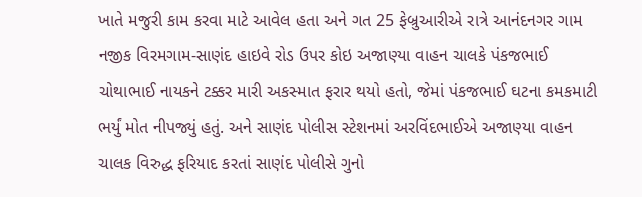ખાતે મજુરી કામ કરવા માટે આવેલ હતા અને ગત 25 ફેબ્રુઆરીએ રાત્રે આનંદનગર ગામ નજીક વિરમગામ-સાણંદ હાઇવે રોડ ઉપર કોઇ અજાણ્યા વાહન ચાલકે પંકજભાઈ ચોથાભાઈ નાયકને ટક્કર મારી અકસ્માત ફરાર થયો હતો, જેમાં પંકજભાઈ ઘટના કમકમાટી ભર્યું મોત નીપજ્યું હતું. અને સાણંદ પોલીસ સ્ટેશનમાં અરવિંદભાઈએ અજાણ્યા વાહન ચાલક વિરુદ્ધ ફરિયાદ કરતાં સાણંદ પોલીસે ગુનો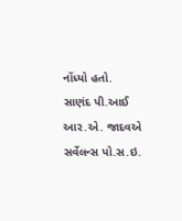નોંધ્યો હતો.
સાણંદ પી.આઈ આર.એ. જાદવએ સર્વેલન્સ પો.સ.ઇ.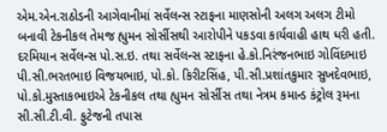એમ.એન.રાઠોડની આગેવાનીમાં સર્વેલન્સ સ્ટાફના માણસોની અલગ અલગ ટીમો બનાવી ટેકનીકલ તેમજ હ્યુમન સોર્સીસથી આરોપીને પકડવા કાર્યવાહી હાથ ધરી હતી. દરમિયાન સર્વેલન્સ પો.સ.ઇ. તથા સર્વેલન્સ સ્ટાફના હે.કો.નિરંજનભાઇ ગોવિંદભાઇ પી.સી.ભરતભાઇ વિજયભાઇ, પો.કો. કિરીટસિંહ, પી.સી.પ્રશાંતકુમાર સુખદેવભાઇ, પો.કો.મુસ્તાકભાઇએ ટેકનીકલ તથા હ્યુમન સોર્સીસ તથા નેત્રમ કમાન્ડ કંટ્રોલ રૂમના સી.સી.ટી.વી. ફુટેજની તપાસ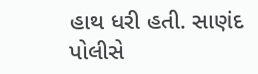હાથ ધરી હતી. સાણંદ પોલીસે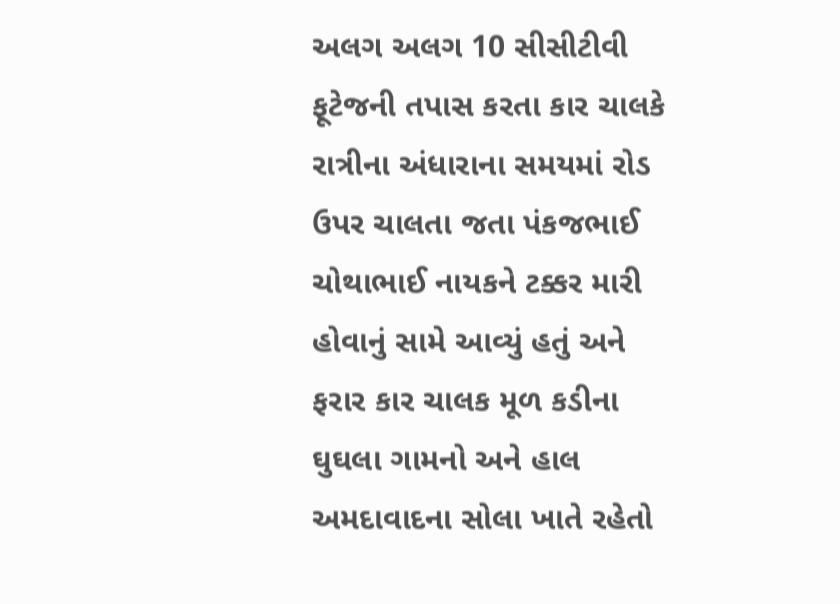અલગ અલગ 10 સીસીટીવી ફૂટેજની તપાસ કરતા કાર ચાલકે રાત્રીના અંધારાના સમયમાં રોડ ઉપર ચાલતા જતા પંકજભાઈ ચોથાભાઈ નાયકને ટક્કર મારી હોવાનું સામે આવ્યું હતું અને ફરાર કાર ચાલક મૂળ કડીના ઘુઘલા ગામનો અને હાલ અમદાવાદના સોલા ખાતે રહેતો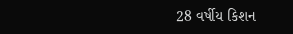28 વર્ષીય કિશન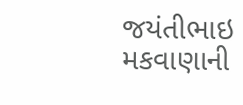જયંતીભાઇ મકવાણાની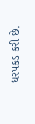ધરપકડ કરી છે.